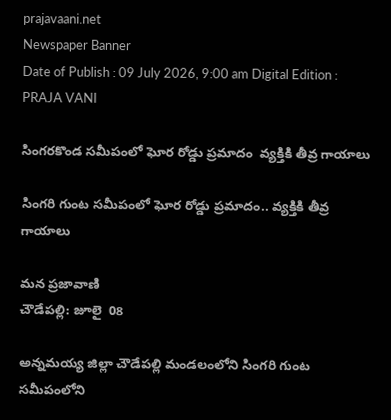prajavaani.net
Newspaper Banner
Date of Publish : 09 July 2026, 9:00 am Digital Edition : PRAJA VANI

సింగరకొండ సమీపంలో ఘోర రోడ్డు ప్రమాదం  వ్యక్తికి తీవ్ర గాయాలు

సింగరి గుంట సమీపంలో ఘోర రోడ్డు ప్రమాదం.. వ్యక్తికి తీవ్ర గాయాలు

మన ప్రజావాణి
చౌడేపల్లి: జూలై  08

అన్నమయ్య జిల్లా చౌడేపల్లి మండలంలోని సింగరి గుంట సమీపంలోని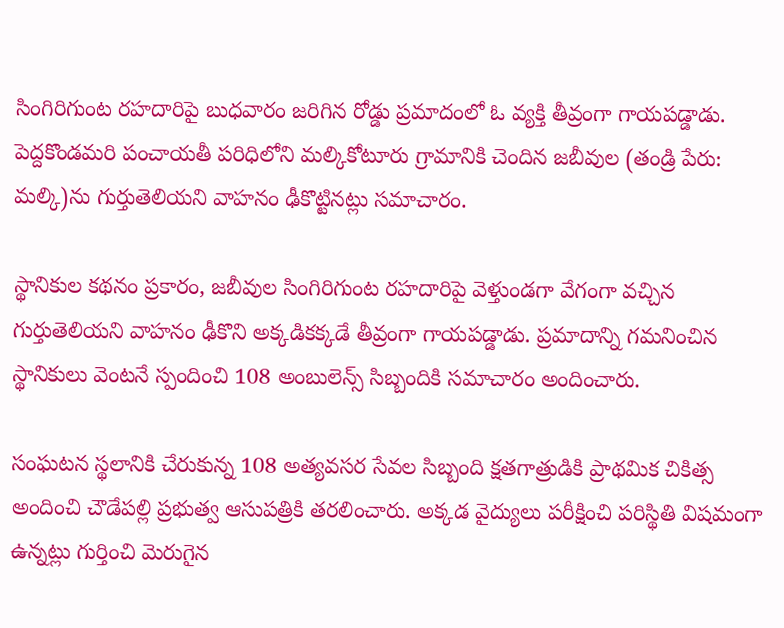సింగిరిగుంట రహదారిపై బుధవారం జరిగిన రోడ్డు ప్రమాదంలో ఓ వ్యక్తి తీవ్రంగా గాయపడ్డాడు. పెద్దకొండమరి పంచాయతీ పరిధిలోని మల్కికోటూరు గ్రామానికి చెందిన జబీవుల (తండ్రి పేరు: మల్కి)ను గుర్తుతెలియని వాహనం ఢీకొట్టినట్లు సమాచారం.

స్థానికుల కథనం ప్రకారం, జబీవుల సింగిరిగుంట రహదారిపై వెళ్తుండగా వేగంగా వచ్చిన గుర్తుతెలియని వాహనం ఢీకొని అక్కడికక్కడే తీవ్రంగా గాయపడ్డాడు. ప్రమాదాన్ని గమనించిన స్థానికులు వెంటనే స్పందించి 108 అంబులెన్స్ సిబ్బందికి సమాచారం అందించారు.

సంఘటన స్థలానికి చేరుకున్న 108 అత్యవసర సేవల సిబ్బంది క్షతగాత్రుడికి ప్రాథమిక చికిత్స అందించి చౌడేపల్లి ప్రభుత్వ ఆసుపత్రికి తరలించారు. అక్కడ వైద్యులు పరీక్షించి పరిస్థితి విషమంగా ఉన్నట్లు గుర్తించి మెరుగైన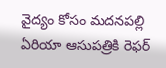వైద్యం కోసం మదనపల్లి ఏరియా ఆసుపత్రికి రెఫర్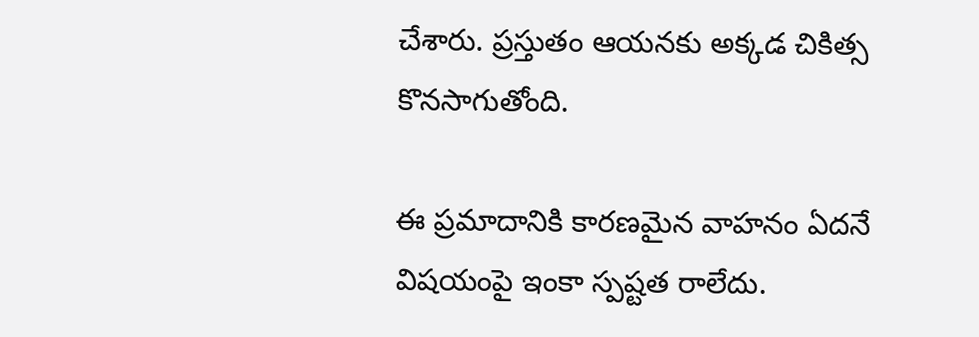చేశారు. ప్రస్తుతం ఆయనకు అక్కడ చికిత్స కొనసాగుతోంది.

ఈ ప్రమాదానికి కారణమైన వాహనం ఏదనే విషయంపై ఇంకా స్పష్టత రాలేదు.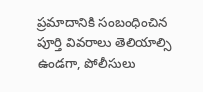ప్రమాదానికి సంబంధించిన పూర్తి వివరాలు తెలియాల్సి ఉండగా, పోలీసులు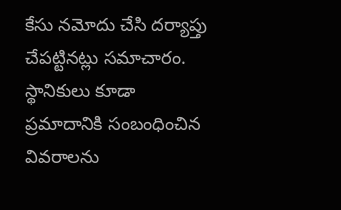కేసు నమోదు చేసి దర్యాప్తు చేపట్టినట్లు సమాచారం. స్థానికులు కూడా ప్రమాదానికి సంబంధించిన వివరాలను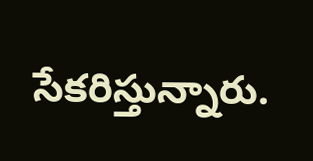సేకరిస్తున్నారు.